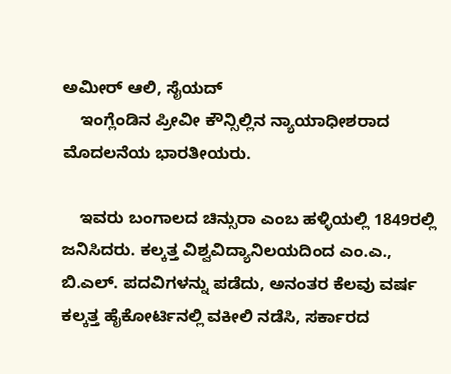ಅಮೀರ್ ಆಲಿ, ಸೈಯದ್
    ಇಂಗ್ಲೆಂಡಿನ ಪ್ರೀವೀ ಕೌನ್ಸಿಲ್ಲಿನ ನ್ಯಾಯಾಧೀಶರಾದ ಮೊದಲನೆಯ ಭಾರತೀಯರು.

    ಇವರು ಬಂಗಾಲದ ಚಿನ್ಸುರಾ ಎಂಬ ಹಳ್ಳಿಯಲ್ಲಿ 1849ರಲ್ಲಿ ಜನಿಸಿದರು. ಕಲ್ಕತ್ತ ವಿಶ್ವವಿದ್ಯಾನಿಲಯದಿಂದ ಎಂ.ಎ., ಬಿ.ಎಲ್. ಪದವಿಗಳನ್ನು ಪಡೆದು, ಅನಂತರ ಕೆಲವು ವರ್ಷ ಕಲ್ಕತ್ತ ಹೈಕೋರ್ಟಿನಲ್ಲಿ ವಕೀಲಿ ನಡೆಸಿ, ಸರ್ಕಾರದ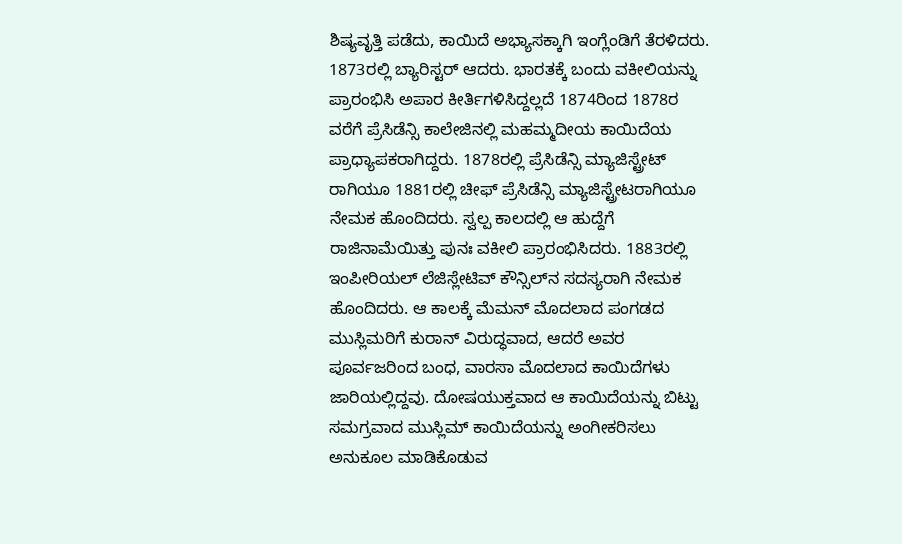ಶಿಷ್ಯವೃತ್ತಿ ಪಡೆದು, ಕಾಯಿದೆ ಅಭ್ಯಾಸಕ್ಕಾಗಿ ಇಂಗ್ಲೆಂಡಿಗೆ ತೆರಳಿದರು. 1873ರಲ್ಲಿ ಬ್ಯಾರಿಸ್ಟರ್ ಆದರು. ಭಾರತಕ್ಕೆ ಬಂದು ವಕೀಲಿಯನ್ನು ಪ್ರಾರಂಭಿಸಿ ಅಪಾರ ಕೀರ್ತಿಗಳಿಸಿದ್ದಲ್ಲದೆ 1874ರಿಂದ 1878ರ ವರೆಗೆ ಪ್ರೆಸಿಡೆನ್ಸಿ ಕಾಲೇಜಿನಲ್ಲಿ ಮಹಮ್ಮದೀಯ ಕಾಯಿದೆಯ ಪ್ರಾಧ್ಯಾಪಕರಾಗಿದ್ದರು. 1878ರಲ್ಲಿ ಪ್ರೆಸಿಡೆನ್ಸಿ ಮ್ಯಾಜಿಸ್ಟ್ರೇಟ್ ರಾಗಿಯೂ 1881ರಲ್ಲಿ ಚೀಫ್ ಪ್ರೆಸಿಡೆನ್ಸಿ ಮ್ಯಾಜಿಸ್ಟ್ರೇಟರಾಗಿಯೂ ನೇಮಕ ಹೊಂದಿದರು. ಸ್ವಲ್ಪ ಕಾಲದಲ್ಲಿ ಆ ಹುದ್ದೆಗೆ ರಾಜಿನಾಮೆಯಿತ್ತು ಪುನಃ ವಕೀಲಿ ಪ್ರಾರಂಭಿಸಿದರು. 1883ರಲ್ಲಿ ಇಂಪೀರಿಯಲ್ ಲೆಜಿಸ್ಲೇಟಿವ್ ಕೌನ್ಸಿಲ್‍ನ ಸದಸ್ಯರಾಗಿ ನೇಮಕ ಹೊಂದಿದರು. ಆ ಕಾಲಕ್ಕೆ ಮೆಮನ್ ಮೊದಲಾದ ಪಂಗಡದ ಮುಸ್ಲಿಮರಿಗೆ ಕುರಾನ್ ವಿರುದ್ಧವಾದ, ಆದರೆ ಅವರ ಪೂರ್ವಜರಿಂದ ಬಂಧ, ವಾರಸಾ ಮೊದಲಾದ ಕಾಯಿದೆಗಳು ಜಾರಿಯಲ್ಲಿದ್ದವು. ದೋಷಯುಕ್ತವಾದ ಆ ಕಾಯಿದೆಯನ್ನು ಬಿಟ್ಟು ಸಮಗ್ರವಾದ ಮುಸ್ಲಿಮ್ ಕಾಯಿದೆಯನ್ನು ಅಂಗೀಕರಿಸಲು ಅನುಕೂಲ ಮಾಡಿಕೊಡುವ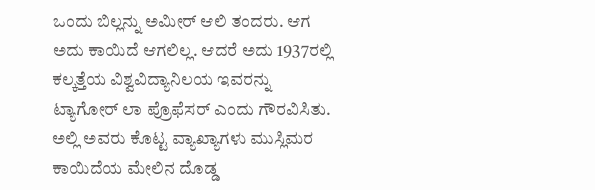ಒಂದು ಬಿಲ್ಲನ್ನು ಅಮೀರ್ ಆಲಿ ತಂದರು. ಆಗ ಅದು ಕಾಯಿದೆ ಆಗಲಿಲ್ಲ. ಆದರೆ ಅದು 1937ರಲ್ಲಿ ಕಲ್ಕತ್ತೆಯ ವಿಶ್ವವಿದ್ಯಾನಿಲಯ ಇವರನ್ನು ಟ್ಯಾಗೋರ್ ಲಾ ಪ್ರೊಫೆಸರ್ ಎಂದು ಗೌರವಿಸಿತು. ಅಲ್ಲಿ ಅವರು ಕೊಟ್ಟ ವ್ಯಾಖ್ಯಾಗಳು ಮುಸ್ಲಿಮರ ಕಾಯಿದೆಯ ಮೇಲಿನ ದೊಡ್ಡ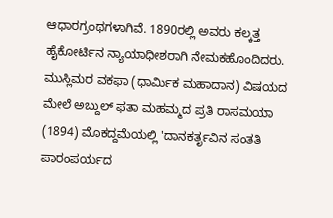ಆಧಾರಗ್ರಂಥಗಳಾಗಿವೆ. 1890ರಲ್ಲಿ ಅವರು ಕಲ್ಕತ್ತ ಹೈಕೋರ್ಟಿನ ನ್ಯಾಯಾಧೀಶರಾಗಿ ನೇಮಕಹೊಂದಿದರು. ಮುಸ್ಲಿಮರ ವಕಫಾ (ಧಾರ್ಮಿಕ ಮಹಾದಾನ) ವಿಷಯದ ಮೇಲೆ ಅಬ್ದುಲ್ ಫತಾ ಮಹಮ್ಮದ ಪ್ರತಿ ರಾಸಮಯಾ (1894) ಮೊಕದ್ದಮೆಯಲ್ಲಿ 'ದಾನಕರ್ತೃವಿನ ಸಂತತಿ ಪಾರಂಪರ್ಯದ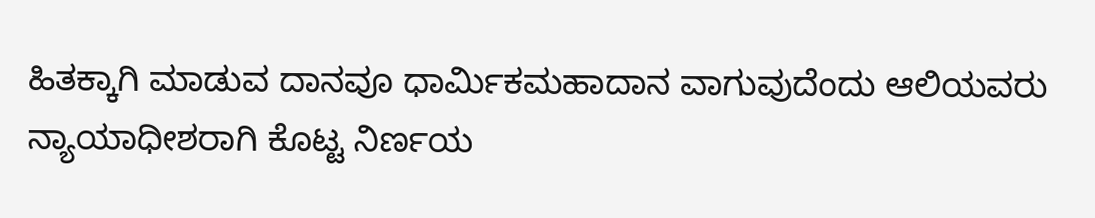ಹಿತಕ್ಕಾಗಿ ಮಾಡುವ ದಾನವೂ ಧಾರ್ಮಿಕಮಹಾದಾನ ವಾಗುವುದೆಂದು ಆಲಿಯವರು ನ್ಯಾಯಾಧೀಶರಾಗಿ ಕೊಟ್ಟ ನಿರ್ಣಯ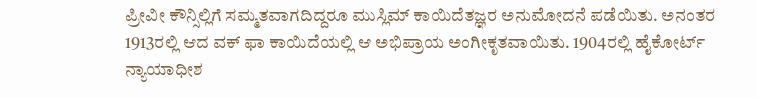ಪ್ರೀವೀ ಕೌನ್ಸಿಲ್ಲಿಗೆ ಸಮ್ಮತವಾಗದಿದ್ದರೂ ಮುಸ್ಲಿಮ್ ಕಾಯಿದೆತಜ್ಞರ ಅನುಮೋದನೆ ಪಡೆಯಿತು. ಅನಂತರ 1913ರಲ್ಲಿ ಆದ ವಕ್ ಫಾ ಕಾಯಿದೆಯಲ್ಲಿ ಆ ಅಭಿಪ್ರಾಯ ಅಂಗೀಕೃತವಾಯಿತು. 1904ರಲ್ಲಿ ಹೈಕೋರ್ಟ್ ನ್ಯಾಯಾಧೀಶ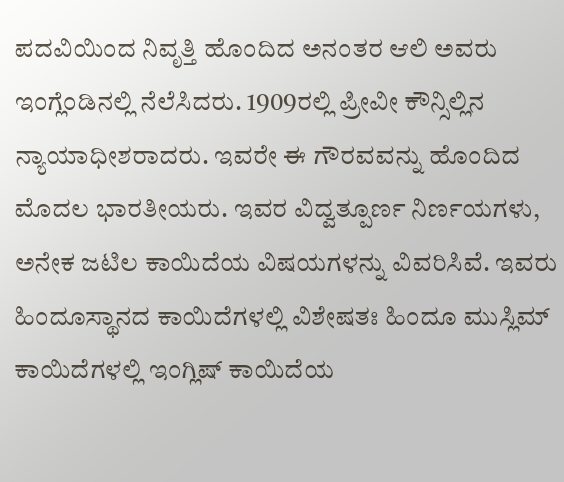ಪದವಿಯಿಂದ ನಿವೃತ್ತಿ ಹೊಂದಿದ ಅನಂತರ ಆಲಿ ಅವರು ಇಂಗ್ಲೆಂಡಿನಲ್ಲಿ ನೆಲೆಸಿದರು. 1909ರಲ್ಲಿ ಪ್ರೀವೀ ಕೌನ್ಸಿಲ್ಲಿನ ನ್ಯಾಯಾಧೀಶರಾದರು. ಇವರೇ ಈ ಗೌರವವನ್ನು ಹೊಂದಿದ ಮೊದಲ ಭಾರತೀಯರು. ಇವರ ವಿದ್ವತ್ಪೂರ್ಣ ನಿರ್ಣಯಗಳು, ಅನೇಕ ಜಟಿಲ ಕಾಯಿದೆಯ ವಿಷಯಗಳನ್ನು ವಿವರಿಸಿವೆ. ಇವರು ಹಿಂದೂಸ್ಥಾನದ ಕಾಯಿದೆಗಳಲ್ಲಿ ವಿಶೇಷತಃ ಹಿಂದೂ ಮುಸ್ಲಿಮ್ ಕಾಯಿದೆಗಳಲ್ಲಿ ಇಂಗ್ಲಿಷ್ ಕಾಯಿದೆಯ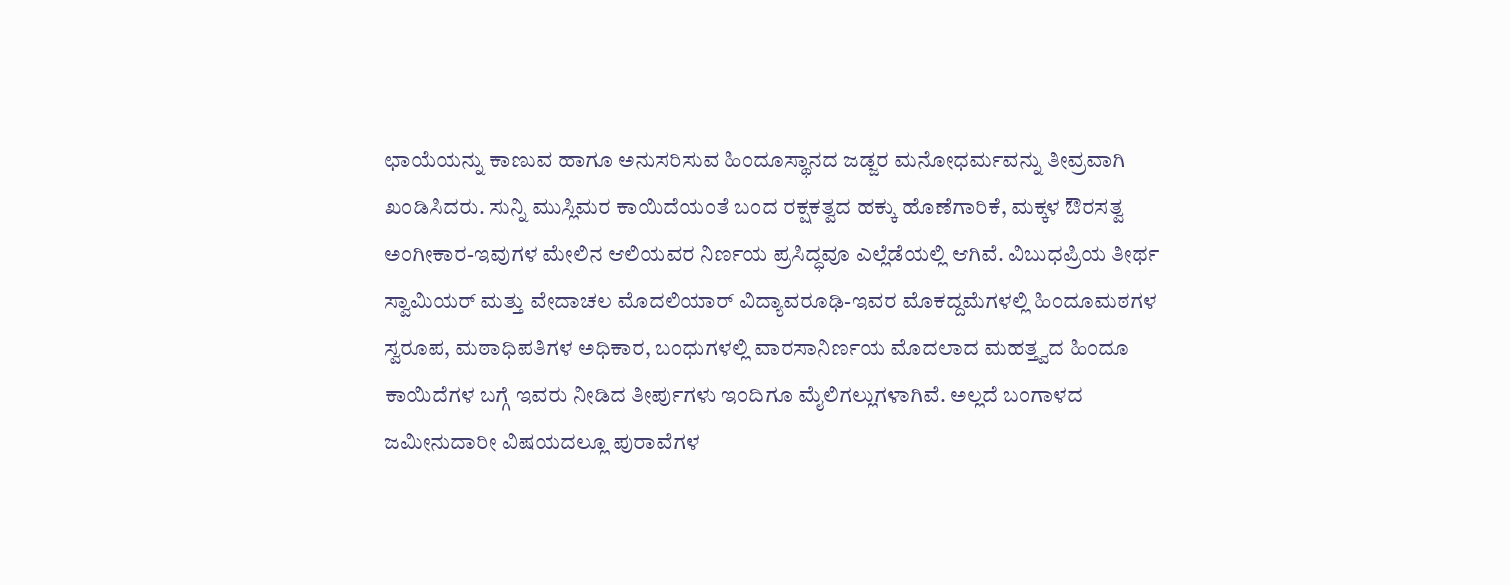ಛಾಯೆಯನ್ನು ಕಾಣುವ ಹಾಗೂ ಅನುಸರಿಸುವ ಹಿಂದೂಸ್ಥಾನದ ಜಡ್ಜರ ಮನೋಧರ್ಮವನ್ನು ತೀವ್ರವಾಗಿ ಖಂಡಿಸಿದರು. ಸುನ್ನಿ ಮುಸ್ಲಿಮರ ಕಾಯಿದೆಯಂತೆ ಬಂದ ರಕ್ಷಕತ್ವದ ಹಕ್ಕು ಹೊಣೆಗಾರಿಕೆ, ಮಕ್ಕಳ ಔರಸತ್ವ ಅಂಗೀಕಾರ-ಇವುಗಳ ಮೇಲಿನ ಆಲಿಯವರ ನಿರ್ಣಯ ಪ್ರಸಿದ್ಧವೂ ಎಲ್ಲೆಡೆಯಲ್ಲಿ ಆಗಿವೆ. ವಿಬುಧಪ್ರಿಯ ತೀರ್ಥ ಸ್ವಾಮಿಯರ್ ಮತ್ತು ವೇದಾಚಲ ಮೊದಲಿಯಾರ್ ವಿದ್ಯಾವರೂಢಿ-ಇವರ ಮೊಕದ್ದಮೆಗಳಲ್ಲಿ ಹಿಂದೂಮಠಗಳ ಸ್ವರೂಪ, ಮಠಾಧಿಪತಿಗಳ ಅಧಿಕಾರ, ಬಂಧುಗಳಲ್ಲಿ ವಾರಸಾನಿರ್ಣಯ ಮೊದಲಾದ ಮಹತ್ತ್ವದ ಹಿಂದೂ ಕಾಯಿದೆಗಳ ಬಗ್ಗೆ ಇವರು ನೀಡಿದ ತೀರ್ಪುಗಳು ಇಂದಿಗೂ ಮೈಲಿಗಲ್ಲುಗಳಾಗಿವೆ. ಅಲ್ಲದೆ ಬಂಗಾಳದ ಜಮೀನುದಾರೀ ವಿಷಯದಲ್ಲೂ ಪುರಾವೆಗಳ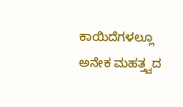ಕಾಯಿದೆಗಳಲ್ಲೂ ಅನೇಕ ಮಹತ್ತ್ವದ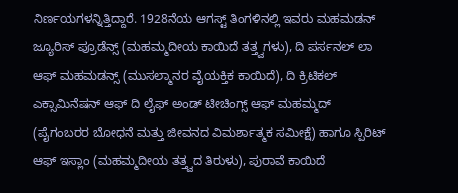ನಿರ್ಣಯಗಳನ್ನಿತ್ತಿದ್ದಾರೆ. 1928ನೆಯ ಆಗಸ್ಟ್ ತಿಂಗಳಿನಲ್ಲಿ ಇವರು ಮಹಮಡನ್ ಜ್ಯೂರಿಸ್ ಪ್ರೂಡೆನ್ಸ್ (ಮಹಮ್ಮದೀಯ ಕಾಯಿದೆ ತತ್ತ್ವಗಳು), ದಿ ಪರ್ಸನಲ್ ಲಾ ಆಫ್ ಮಹಮಡನ್ಸ್ (ಮುಸಲ್ಮಾನರ ವೈಯಕ್ತಿಕ ಕಾಯಿದೆ), ದಿ ಕ್ರಿಟಿಕಲ್ ಎಕ್ಸಾಮಿನೆಷನ್ ಆಫ್ ದಿ ಲೈಫ್ ಅಂಡ್ ಟೀಚಿಂಗ್ಸ್ ಆಫ್ ಮಹಮ್ಮದ್ (ಪೈಗಂಬರರ ಬೋಧನೆ ಮತ್ತು ಜೀವನದ ವಿಮರ್ಶಾತ್ಮಕ ಸಮೀಕ್ಷೆ) ಹಾಗೂ ಸ್ಪಿರಿಟ್ ಆಫ್ ಇಸ್ಲಾಂ (ಮಹಮ್ಮದೀಯ ತತ್ತ್ವದ ತಿರುಳು), ಪುರಾವೆ ಕಾಯಿದೆ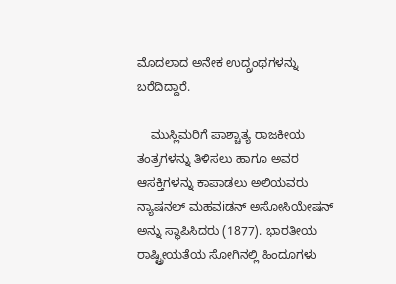ಮೊದಲಾದ ಅನೇಕ ಉದ್ಗ್ರಂಥಗಳನ್ನು ಬರೆದಿದ್ದಾರೆ.

    ಮುಸ್ಲಿಮರಿಗೆ ಪಾಶ್ಚಾತ್ಯ ರಾಜಕೀಯ ತಂತ್ರಗಳನ್ನು ತಿಳಿಸಲು ಹಾಗೂ ಅವರ ಆಸಕ್ತಿಗಳನ್ನು ಕಾಪಾಡಲು ಅಲಿಯವರು ನ್ಯಾಷನಲ್ ಮಹವiಡನ್ ಅಸೋಸಿಯೇಷನ್ ಅನ್ನು ಸ್ಥಾಪಿಸಿದರು (1877). ಭಾರತೀಯ ರಾಷ್ಟ್ರೀಯತೆಯ ಸೋಗಿನಲ್ಲಿ ಹಿಂದೂಗಳು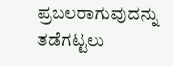ಪ್ರಬಲರಾಗುವುದನ್ನು ತಡೆಗಟ್ಟಲು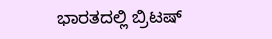ಭಾರತದಲ್ಲಿ ಬ್ರಿಟಷ್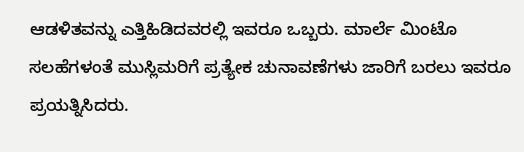ಆಡಳಿತವನ್ನು ಎತ್ತಿಹಿಡಿದವರಲ್ಲಿ ಇವರೂ ಒಬ್ಬರು. ಮಾರ್ಲೆ ಮಿಂಟೊ ಸಲಹೆಗಳಂತೆ ಮುಸ್ಲಿಮರಿಗೆ ಪ್ರತ್ಯೇಕ ಚುನಾವಣೆಗಳು ಜಾರಿಗೆ ಬರಲು ಇವರೂ ಪ್ರಯತ್ನಿಸಿದರು.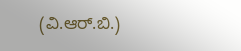(ವಿ.ಆರ್.ಬಿ.)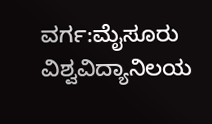ವರ್ಗ:ಮೈಸೂರು ವಿಶ್ವವಿದ್ಯಾನಿಲಯ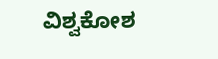ವಿಶ್ವಕೋಶ